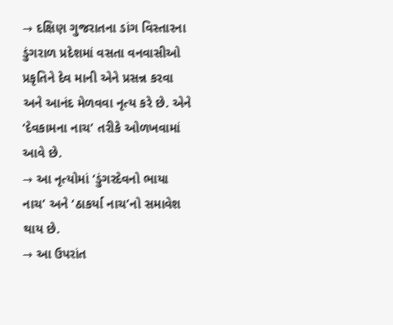→ દક્ષિણ ગુજરાતના ડાંગ વિસ્તારના ડુંગરાળ પ્રદેશમાં વસતા વનવાસીઓ પ્રકૃતિને દેવ માની એને પ્રસન્ન કરવા અને આનંદ મેળવવા નૃત્ય કરે છે. એને ‘દેવકામના નાચ’ તરીકે ઓળખવામાં આવે છે.
→ આ નૃત્યોમાં ‘ડુંગરદેવનો ભાયા નાચ’ અને ‘ઠાકર્યા નાચ’નો સમાવેશ થાય છે.
→ આ ઉપરાંત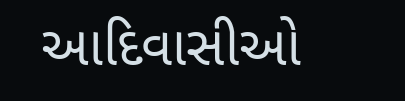આદિવાસીઓ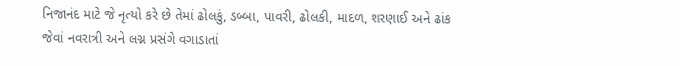નિજાનંદ માટે જે નૃત્યો કરે છે તેમાં ઢોલકું, ડબ્બા, પાવરી, ઢોલકી, માદળ, શરણાઈ અને ઢાંક જેવાં નવરાત્રી અને લગ્ન પ્રસંગે વગાડાતાં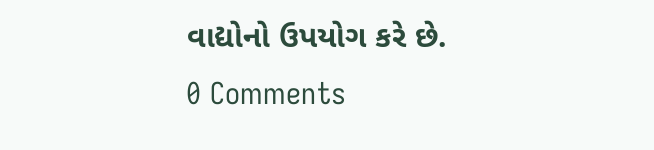વાદ્યોનો ઉપયોગ કરે છે.
0 Comments